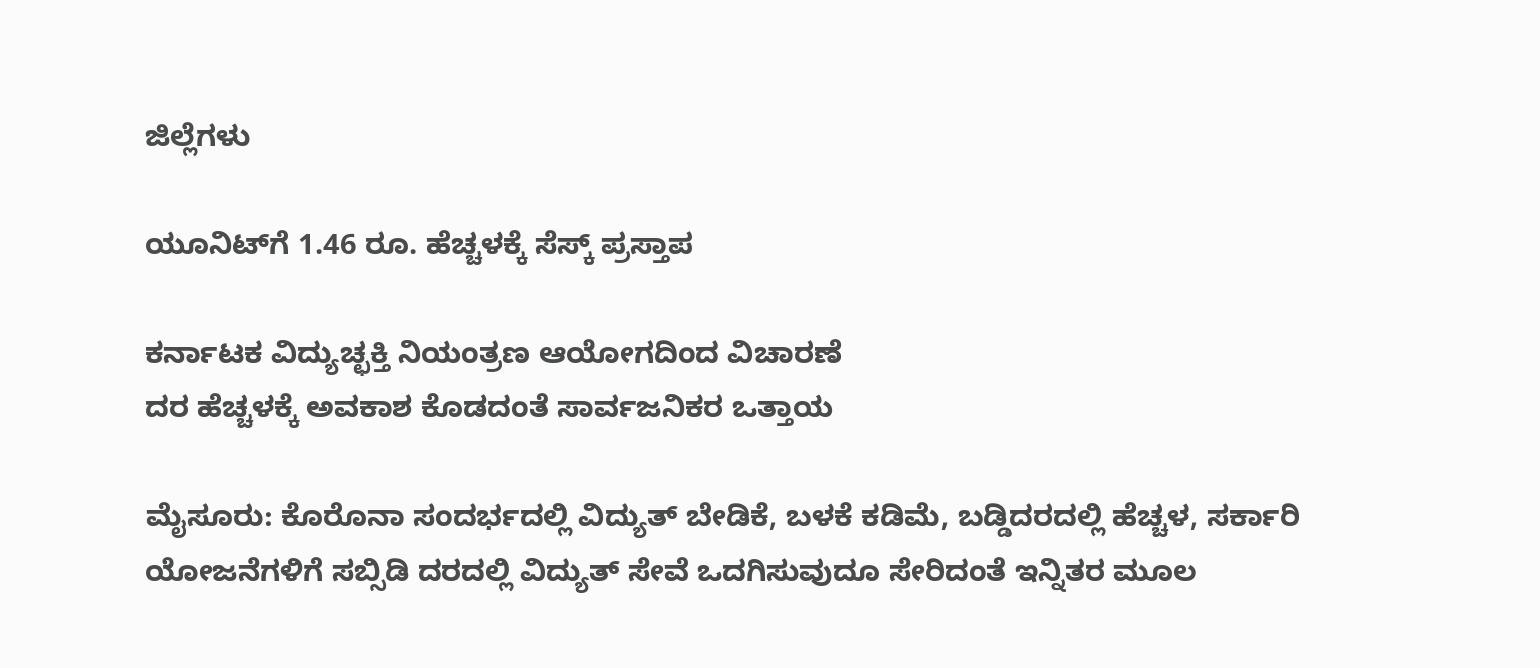ಜಿಲ್ಲೆಗಳು

ಯೂನಿಟ್‌ಗೆ 1.46 ರೂ. ಹೆಚ್ಚಳಕ್ಕೆ ಸೆಸ್ಕ್ ಪ್ರಸ್ತಾಪ

ಕರ್ನಾಟಕ ವಿದ್ಯುಚ್ಛಕ್ತಿ ನಿಯಂತ್ರಣ ಆಯೋಗದಿಂದ ವಿಚಾರಣೆ
ದರ ಹೆಚ್ಚಳಕ್ಕೆ ಅವಕಾಶ ಕೊಡದಂತೆ ಸಾರ್ವಜನಿಕರ ಒತ್ತಾಯ

ಮೈಸೂರು: ಕೊರೊನಾ ಸಂದರ್ಭದಲ್ಲಿ ವಿದ್ಯುತ್ ಬೇಡಿಕೆ, ಬಳಕೆ ಕಡಿಮೆ, ಬಡ್ಡಿದರದಲ್ಲಿ ಹೆಚ್ಚಳ, ಸರ್ಕಾರಿ ಯೋಜನೆಗಳಿಗೆ ಸಬ್ಸಿಡಿ ದರದಲ್ಲಿ ವಿದ್ಯುತ್ ಸೇವೆ ಒದಗಿಸುವುದೂ ಸೇರಿದಂತೆ ಇನ್ನಿತರ ಮೂಲ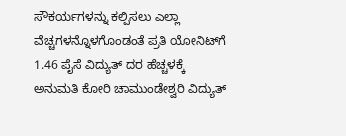ಸೌಕರ್ಯಗಳನ್ನು ಕಲ್ಪಿಸಲು ಎಲ್ಲಾ ವೆಚ್ಚಗಳನ್ನೊಳಗೊಂಡಂತೆ ಪ್ರತಿ ಯೋನಿಟ್‌ಗೆ 1.46 ಪೈಸೆ ವಿದ್ಯುತ್ ದರ ಹೆಚ್ಚಳಕ್ಕೆ ಅನುಮತಿ ಕೋರಿ ಚಾಮುಂಡೇಶ್ವರಿ ವಿದ್ಯುತ್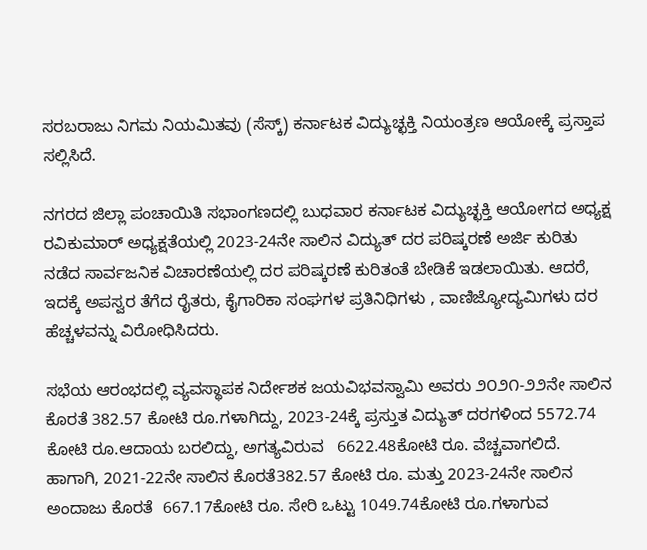ಸರಬರಾಜು ನಿಗಮ ನಿಯಮಿತವು (ಸೆಸ್ಕ್) ಕರ್ನಾಟಕ ವಿದ್ಯುಚ್ಛಕ್ತಿ ನಿಯಂತ್ರಣ ಆಯೋಕ್ಕೆ ಪ್ರಸ್ತಾಪ ಸಲ್ಲಿಸಿದೆ.

ನಗರದ ಜಿಲ್ಲಾ ಪಂಚಾಯಿತಿ ಸಭಾಂಗಣದಲ್ಲಿ ಬುಧವಾರ ಕರ್ನಾಟಕ ವಿದ್ಯುಚ್ಛಕ್ತಿ ಆಯೋಗದ ಅಧ್ಯಕ್ಷ ರವಿಕುಮಾರ್ ಅಧ್ಯಕ್ಷತೆಯಲ್ಲಿ 2023-24ನೇ ಸಾಲಿನ ವಿದ್ಯುತ್ ದರ ಪರಿಷ್ಕರಣೆ ಅರ್ಜಿ ಕುರಿತು ನಡೆದ ಸಾರ್ವಜನಿಕ ವಿಚಾರಣೆಯಲ್ಲಿ ದರ ಪರಿಷ್ಕರಣೆ ಕುರಿತಂತೆ ಬೇಡಿಕೆ ಇಡಲಾಯಿತು. ಆದರೆ, ಇದಕ್ಕೆ ಅಪಸ್ವರ ತೆಗೆದ ರೈತರು, ಕೈಗಾರಿಕಾ ಸಂಘಗಳ ಪ್ರತಿನಿಧಿಗಳು , ವಾಣಿಜ್ಯೋದ್ಯಮಿಗಳು ದರ ಹೆಚ್ಚಳವನ್ನು ವಿರೋಧಿಸಿದರು.

ಸಭೆಯ ಆರಂಭದಲ್ಲಿ ವ್ಯವಸ್ಥಾಪಕ ನಿರ್ದೇಶಕ ಜಯವಿಭವಸ್ವಾಮಿ ಅವರು ೨೦೨೧-೨೨ನೇ ಸಾಲಿನ ಕೊರತೆ 382.57 ಕೋಟಿ ರೂ.ಗಳಾಗಿದ್ದು, 2023-24ಕ್ಕೆ ಪ್ರಸ್ತುತ ವಿದ್ಯುತ್ ದರಗಳಿಂದ 5572.74 ಕೋಟಿ ರೂ.ಆದಾಯ ಬರಲಿದ್ದು, ಅಗತ್ಯವಿರುವ   6622.48ಕೋಟಿ ರೂ. ವೆಚ್ಚವಾಗಲಿದೆ. ಹಾಗಾಗಿ, 2021-22ನೇ ಸಾಲಿನ ಕೊರತೆ382.57 ಕೋಟಿ ರೂ. ಮತ್ತು 2023-24ನೇ ಸಾಲಿನ ಅಂದಾಜು ಕೊರತೆ  667.17ಕೋಟಿ ರೂ. ಸೇರಿ ಒಟ್ಟು 1049.74ಕೋಟಿ ರೂ.ಗಳಾಗುವ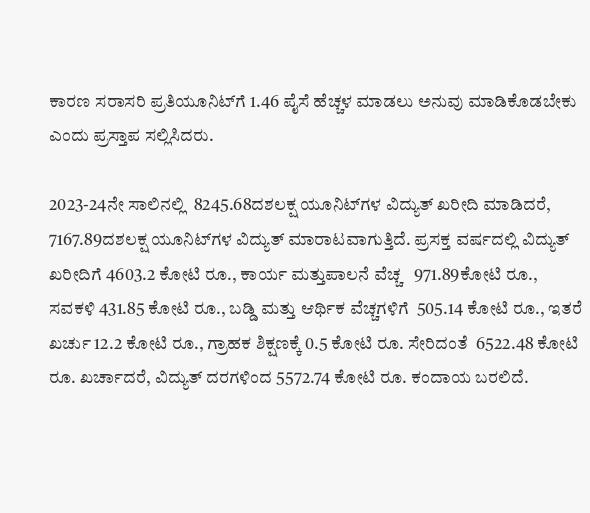ಕಾರಣ ಸರಾಸರಿ ಪ್ರತಿಯೂನಿಟ್‌ಗೆ 1.46 ಪೈಸೆ ಹೆಚ್ಚಳ ಮಾಡಲು ಅನುವು ಮಾಡಿಕೊಡಬೇಕು ಎಂದು ಪ್ರಸ್ತಾಪ ಸಲ್ಲಿಸಿದರು.

2023-24ನೇ ಸಾಲಿನಲ್ಲಿ  8245.68ದಶಲಕ್ಷ ಯೂನಿಟ್‌ಗಳ ವಿದ್ಯುತ್ ಖರೀದಿ ಮಾಡಿದರೆ, 7167.89ದಶಲಕ್ಷ ಯೂನಿಟ್‌ಗಳ ವಿದ್ಯುತ್ ಮಾರಾಟವಾಗುತ್ತಿದೆ. ಪ್ರಸಕ್ತ ವರ್ಷದಲ್ಲಿ ವಿದ್ಯುತ್ ಖರೀದಿಗೆ 4603.2 ಕೋಟಿ ರೂ., ಕಾರ್ಯ ಮತ್ತುಪಾಲನೆ ವೆಚ್ಚ   971.89ಕೋಟಿ ರೂ., ಸವಕಳಿ 431.85 ಕೋಟಿ ರೂ., ಬಡ್ಡಿ ಮತ್ತು ಆರ್ಥಿಕ ವೆಚ್ಚಗಳಿಗೆ  505.14 ಕೋಟಿ ರೂ., ಇತರೆ ಖರ್ಚು 12.2 ಕೋಟಿ ರೂ., ಗ್ರಾಹಕ ಶಿಕ್ಷಣಕ್ಕೆ 0.5 ಕೋಟಿ ರೂ. ಸೇರಿದಂತೆ  6522.48 ಕೋಟಿ ರೂ. ಖರ್ಚಾದರೆ, ವಿದ್ಯುತ್ ದರಗಳಿಂದ 5572.74 ಕೋಟಿ ರೂ. ಕಂದಾಯ ಬರಲಿದೆ.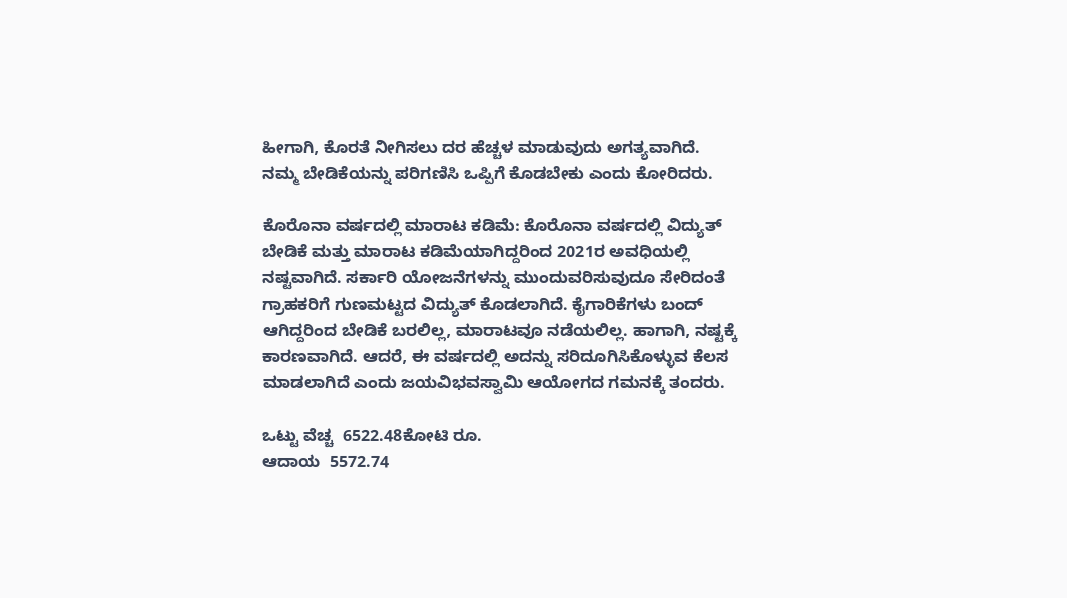ಹೀಗಾಗಿ, ಕೊರತೆ ನೀಗಿಸಲು ದರ ಹೆಚ್ಚಳ ಮಾಡುವುದು ಅಗತ್ಯವಾಗಿದೆ. ನಮ್ಮ ಬೇಡಿಕೆಯನ್ನು ಪರಿಗಣಿಸಿ ಒಪ್ಪಿಗೆ ಕೊಡಬೇಕು ಎಂದು ಕೋರಿದರು.

ಕೊರೊನಾ ವರ್ಷದಲ್ಲಿ ಮಾರಾಟ ಕಡಿಮೆ: ಕೊರೊನಾ ವರ್ಷದಲ್ಲಿ ವಿದ್ಯುತ್ ಬೇಡಿಕೆ ಮತ್ತು ಮಾರಾಟ ಕಡಿಮೆಯಾಗಿದ್ದರಿಂದ 2021ರ ಅವಧಿಯಲ್ಲಿ ನಷ್ಟವಾಗಿದೆ. ಸರ್ಕಾರಿ ಯೋಜನೆಗಳನ್ನು ಮುಂದುವರಿಸುವುದೂ ಸೇರಿದಂತೆ ಗ್ರಾಹಕರಿಗೆ ಗುಣಮಟ್ಟದ ವಿದ್ಯುತ್ ಕೊಡಲಾಗಿದೆ. ಕೈಗಾರಿಕೆಗಳು ಬಂದ್ ಆಗಿದ್ದರಿಂದ ಬೇಡಿಕೆ ಬರಲಿಲ್ಲ, ಮಾರಾಟವೂ ನಡೆಯಲಿಲ್ಲ. ಹಾಗಾಗಿ, ನಷ್ಟಕ್ಕೆ ಕಾರಣವಾಗಿದೆ. ಆದರೆ, ಈ ವರ್ಷದಲ್ಲಿ ಅದನ್ನು ಸರಿದೂಗಿಸಿಕೊಳ್ಳುವ ಕೆಲಸ ಮಾಡಲಾಗಿದೆ ಎಂದು ಜಯವಿಭವಸ್ವಾಮಿ ಆಯೋಗದ ಗಮನಕ್ಕೆ ತಂದರು.

ಒಟ್ಟು ವೆಚ್ಚ  6522.48ಕೋಟಿ ರೂ.
ಆದಾಯ  5572.74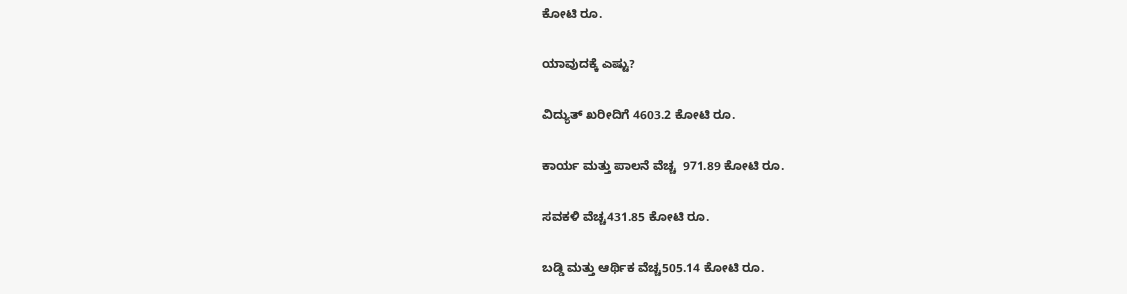ಕೋಟಿ ರೂ.

ಯಾವುದಕ್ಕೆ ಎಷ್ಟು?

ವಿದ್ಯುತ್ ಖರೀದಿಗೆ 4603.2 ಕೋಟಿ ರೂ.

ಕಾರ್ಯ ಮತ್ತು ಪಾಲನೆ ವೆಚ್ಚ  971.89 ಕೋಟಿ ರೂ.

ಸವಕಳಿ ವೆಚ್ಚ431.85 ಕೋಟಿ ರೂ.

ಬಡ್ಡಿ ಮತ್ತು ಆರ್ಥಿಕ ವೆಚ್ಚ505.14 ಕೋಟಿ ರೂ.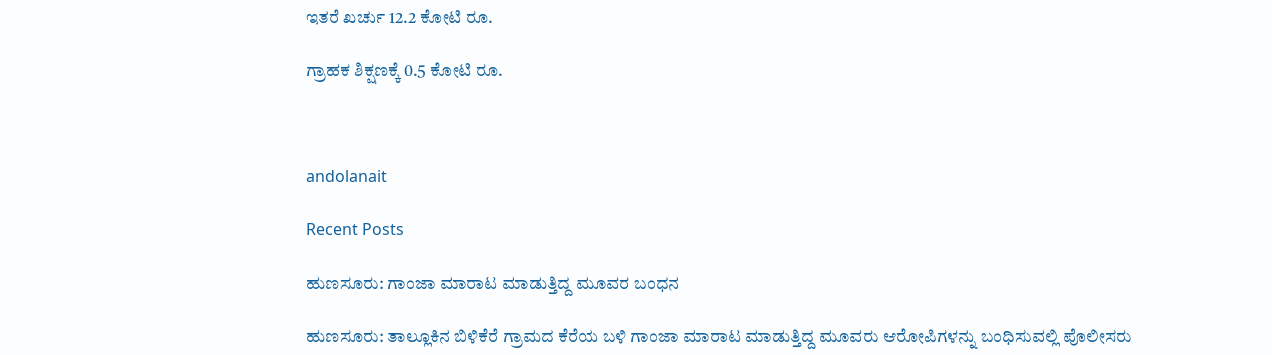ಇತರೆ ಖರ್ಚು 12.2 ಕೋಟಿ ರೂ.

ಗ್ರಾಹಕ ಶಿಕ್ಷಣಕ್ಕೆ 0.5 ಕೋಟಿ ರೂ.



andolanait

Recent Posts

ಹುಣಸೂರು: ಗಾಂಜಾ ಮಾರಾಟ ಮಾಡುತ್ತಿದ್ದ ಮೂವರ ಬಂಧನ

ಹುಣಸೂರು: ತಾಲ್ಲೂಕಿನ ಬಿಳಿಕೆರೆ ಗ್ರಾಮದ ಕೆರೆಯ ಬಳಿ ಗಾಂಜಾ ಮಾರಾಟ ಮಾಡುತ್ತಿದ್ದ ಮೂವರು ಆರೋಪಿಗಳನ್ನು ಬಂಧಿಸುವಲ್ಲಿ ಪೊಲೀಸರು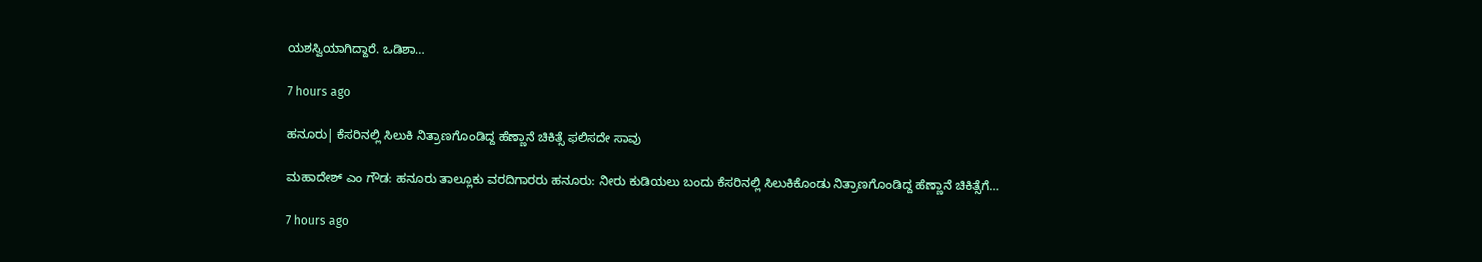ಯಶಸ್ವಿಯಾಗಿದ್ದಾರೆ. ಒಡಿಶಾ…

7 hours ago

ಹನೂರು| ಕೆಸರಿನಲ್ಲಿ ಸಿಲುಕಿ ನಿತ್ರಾಣಗೊಂಡಿದ್ದ ಹೆಣ್ಣಾನೆ ಚಿಕಿತ್ಸೆ ಫಲಿಸದೇ ಸಾವು

ಮಹಾದೇಶ್‌ ಎಂ ಗೌಡ: ಹನೂರು ತಾಲ್ಲೂಕು ವರದಿಗಾರರು ಹನೂರು: ನೀರು ಕುಡಿಯಲು ಬಂದು ಕೆಸರಿನಲ್ಲಿ ಸಿಲುಕಿಕೊಂಡು ನಿತ್ರಾಣಗೊಂಡಿದ್ದ ಹೆಣ್ಣಾನೆ ಚಿಕಿತ್ಸೆಗೆ…

7 hours ago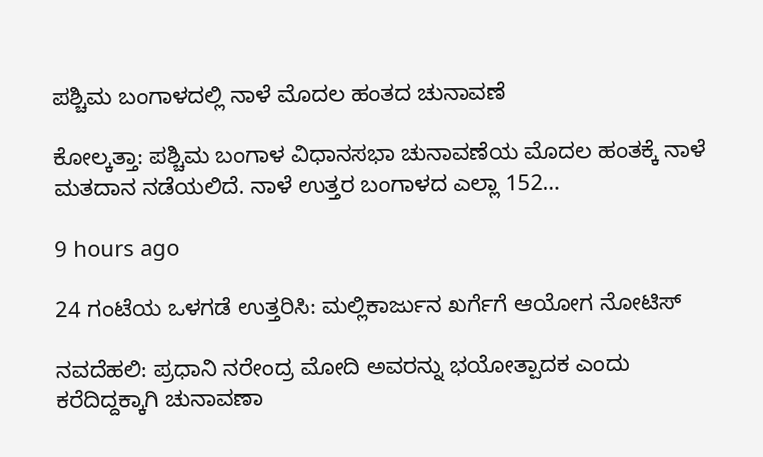ಪಶ್ಚಿಮ ಬಂಗಾಳದಲ್ಲಿ ನಾಳೆ ಮೊದಲ ಹಂತದ ಚುನಾವಣೆ

ಕೋಲ್ಕತ್ತಾ: ಪಶ್ಚಿಮ ಬಂಗಾಳ ವಿಧಾನಸಭಾ ಚುನಾವಣೆಯ ಮೊದಲ ಹಂತಕ್ಕೆ ನಾಳೆ ಮತದಾನ ನಡೆಯಲಿದೆ. ನಾಳೆ ಉತ್ತರ ಬಂಗಾಳದ ಎಲ್ಲಾ 152…

9 hours ago

24 ಗಂಟೆಯ ಒಳಗಡೆ ಉತ್ತರಿಸಿ: ಮಲ್ಲಿಕಾರ್ಜುನ ಖರ್ಗೆಗೆ ಆಯೋಗ ನೋಟಿಸ್‌

ನವದೆಹಲಿ: ಪ್ರಧಾನಿ ನರೇಂದ್ರ ಮೋದಿ ಅವರನ್ನು ಭಯೋತ್ಪಾದಕ ಎಂದು ಕರೆದಿದ್ದಕ್ಕಾಗಿ ಚುನಾವಣಾ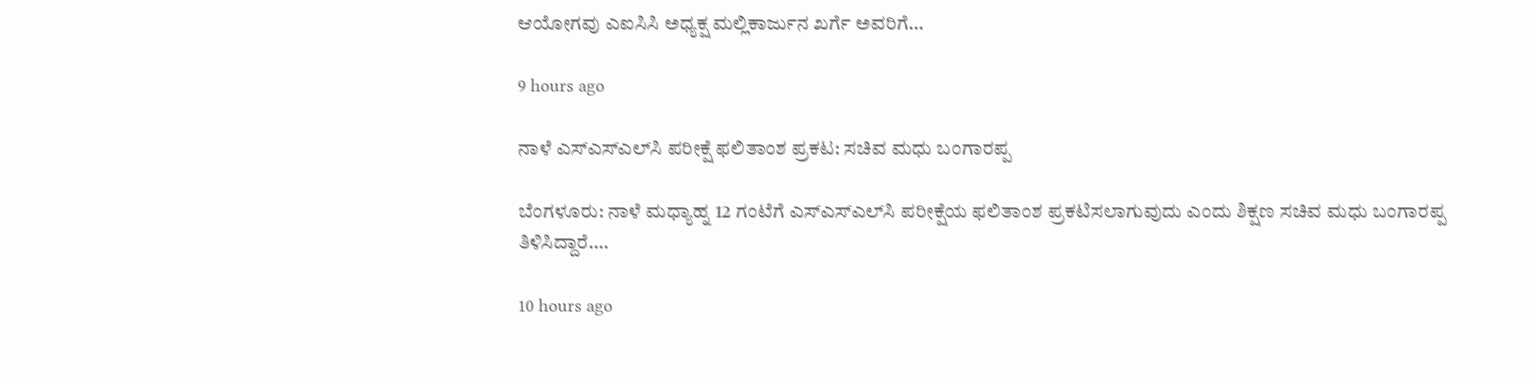ಆಯೋಗವು ಎಐಸಿಸಿ ಅಧ್ಯಕ್ಷ ಮಲ್ಲಿಕಾರ್ಜುನ ಖರ್ಗೆ ಅವರಿಗೆ…

9 hours ago

ನಾಳೆ ಎಸ್‌ಎಸ್‌ಎಲ್‌ಸಿ ಪರೀಕ್ಷೆ ಫಲಿತಾಂಶ ಪ್ರಕಟ: ಸಚಿವ ಮಧು ಬಂಗಾರಪ್ಪ

ಬೆಂಗಳೂರು: ನಾಳೆ ಮಧ್ಯಾಹ್ನ 12 ಗಂಟೆಗೆ ಎಸ್‌ಎಸ್‌ಎಲ್‌ಸಿ ಪರೀಕ್ಷೆಯ ಫಲಿತಾಂಶ ಪ್ರಕಟಿಸಲಾಗುವುದು ಎಂದು ಶಿಕ್ಷಣ ಸಚಿವ ಮಧು ಬಂಗಾರಪ್ಪ ತಿಳಿಸಿದ್ದಾರೆ.…

10 hours ago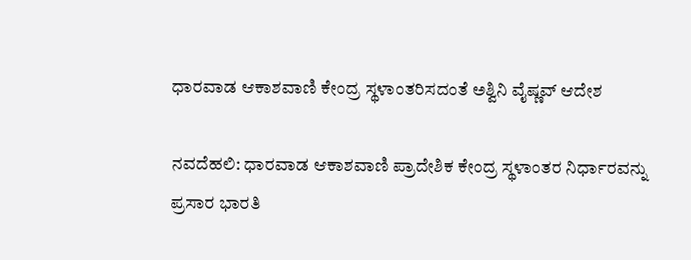ಧಾರವಾಡ ಆಕಾಶವಾಣಿ ಕೇಂದ್ರ ಸ್ಥಳಾಂತರಿಸದಂತೆ ಅಶ್ವಿನಿ ವೈಷ್ಣವ್‌ ಆದೇಶ

ನವದೆಹಲಿ: ಧಾರವಾಡ ಆಕಾಶವಾಣಿ ಪ್ರಾದೇಶಿಕ ಕೇಂದ್ರ ಸ್ಥಳಾಂತರ ನಿರ್ಧಾರವನ್ನು ಪ್ರಸಾರ ಭಾರತಿ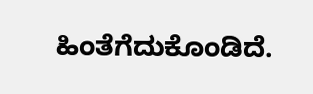ಹಿಂತೆಗೆದುಕೊಂಡಿದೆ.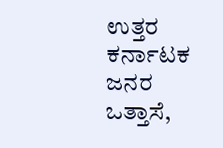ಉತ್ತರ ಕರ್ನಾಟಕ ಜನರ ಒತ್ತಾಸೆ,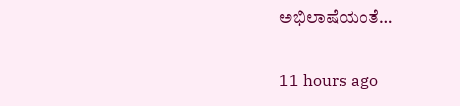ಅಭಿಲಾಷೆಯಂತೆ…

11 hours ago